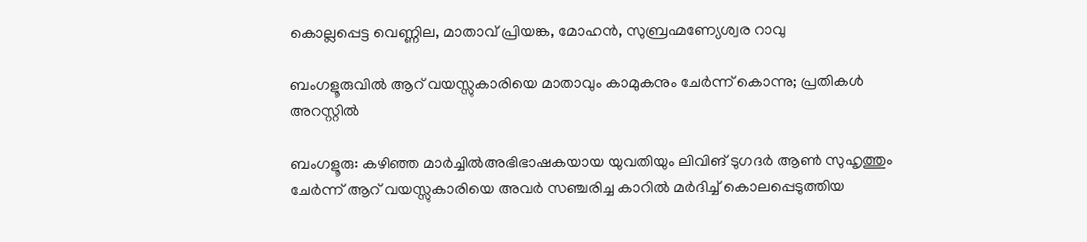കൊല്ലപ്പെട്ട വെണ്ണില, മാതാവ് പ്രിയങ്ക, മോഹൻ, സുബ്രഹ്മണ്യേശ്വര റാവു

ബംഗളൂരുവിൽ ആറ് വയസ്സുകാരിയെ മാതാവും കാമുകനും ചേർന്ന് കൊന്നു; പ്രതികൾ അറസ്റ്റിൽ

ബംഗളൂരു: കഴിഞ്ഞ മാർച്ചിൽഅഭിഭാഷകയായ യുവതിയും ലിവിങ് ടുഗദർ ആൺ സുഹൃത്തും ചേർന്ന് ആറ് വയസ്സുകാരിയെ അവർ സഞ്ചരിച്ച കാറിൽ മർദിച്ച് കൊലപ്പെടുത്തിയ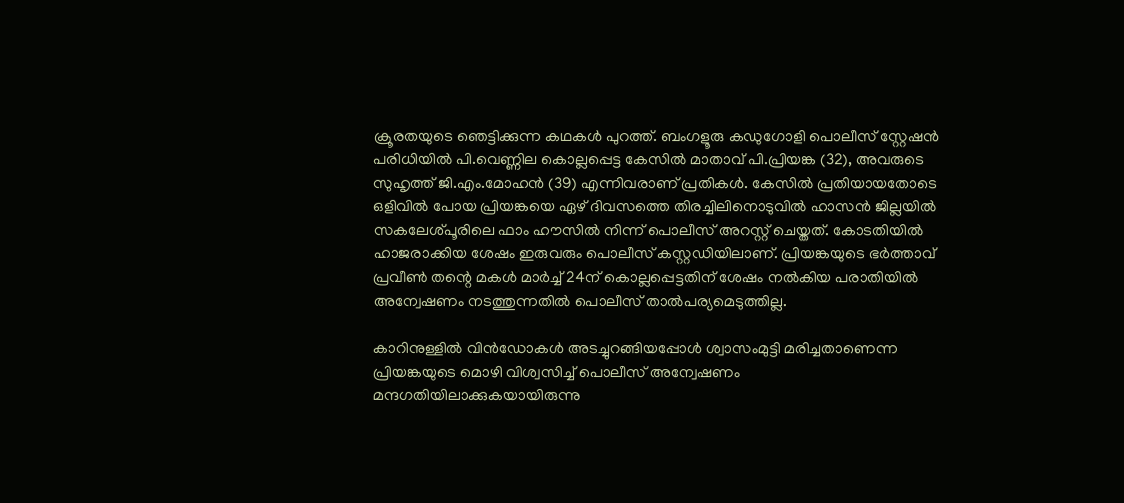ക്രൂരതയുടെ ഞെട്ടിക്കുന്ന കഥകൾ പുറത്ത്. ബംഗളൂരു കഡുഗോളി പൊലീസ് സ്റ്റേഷൻ പരിധിയിൽ പി.വെണ്ണില കൊല്ലപ്പെട്ട കേസിൽ മാതാവ് പി.പ്രിയങ്ക (32), അവരുടെ സുഹൃത്ത് ജി.എം.മോഹൻ (39) എന്നിവരാണ് പ്രതികൾ. കേസിൽ പ്രതിയായതോടെ ഒളിവിൽ പോയ പ്രിയങ്കയെ ഏഴ് ദിവസത്തെ തിരച്ചിലിനൊടുവിൽ ഹാസൻ ജില്ലയിൽ സകലേശ്പൂരിലെ ഫാം ഹൗസിൽ നിന്ന് പൊലീസ് അറസ്റ്റ് ചെയ്തത്. കോടതിയിൽ ഹാജരാക്കിയ ശേഷം ഇരുവരും പൊലീസ് കസ്റ്റഡിയിലാണ്. പ്രിയങ്കയുടെ ഭർത്താവ് പ്രവീൺ തന്റെ മകൾ മാർച്ച് 24ന് കൊല്ലപ്പെട്ടതിന് ശേഷം നൽകിയ പരാതിയിൽ അന്വേഷണം നടത്തുന്നതിൽ പൊലീസ് താൽപര്യമെടുത്തില്ല.

കാറിനുള്ളിൽ വിൻഡോകൾ അടച്ചുറങ്ങിയപ്പോൾ ശ്വാസംമുട്ടി മരിച്ചതാണെന്ന പ്രിയങ്കയുടെ മൊഴി വിശ്വസിച്ച് പൊലീസ് അന്വേഷണം മന്ദഗതിയിലാക്കുകയായിരുന്നു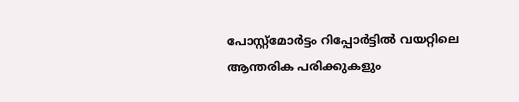പോസ്റ്റ്‌മോർട്ടം റിപ്പോർട്ടിൽ വയറ്റിലെ ആന്തരിക പരിക്കുകളും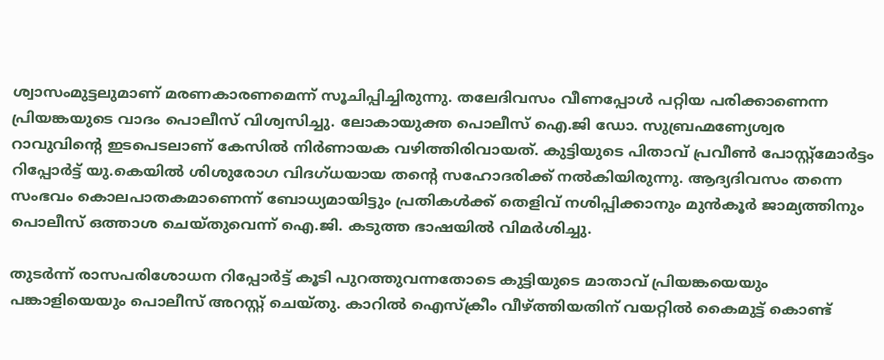ശ്വാസംമുട്ടലുമാണ് മരണകാരണമെന്ന് സൂചിപ്പിച്ചിരുന്നു. തലേദിവസം വീണപ്പോൾ പറ്റിയ പരിക്കാണെന്ന പ്രിയങ്കയുടെ വാദം പൊലീസ് വിശ്വസിച്ചു. ലോകായുക്ത പൊലീസ് ഐ.ജി ഡോ. സുബ്രഹ്മണ്യേശ്വര റാവുവിന്റെ ഇടപെടലാണ് കേസിൽ നിർണായക വഴിത്തിരിവായത്. കുട്ടിയുടെ പിതാവ് പ്രവീൺ പോസ്റ്റ്‌മോർട്ടം റിപ്പോർട്ട് യു.കെയിൽ ശിശുരോഗ വിദഗ്ധയായ തന്റെ സഹോദരിക്ക് നൽകിയിരുന്നു. ആദ്യദിവസം തന്നെ സംഭവം കൊലപാതകമാണെന്ന് ബോധ്യമായിട്ടും പ്രതികൾക്ക് തെളിവ് നശിപ്പിക്കാനും മുൻകൂർ ജാമ്യത്തിനും പൊലീസ് ഒത്താശ ചെയ്തുവെന്ന് ഐ.ജി. കടുത്ത ഭാഷയിൽ വിമർശിച്ചു.

തുടർന്ന് രാസപരിശോധന റിപ്പോർട്ട് കൂടി പുറത്തുവന്നതോടെ കുട്ടിയുടെ മാതാവ് പ്രിയങ്കയെയും പങ്കാളിയെയും പൊലീസ് അറസ്റ്റ് ചെയ്തു. കാറിൽ ഐസ്ക്രീം വീഴ്ത്തിയതിന് വയറ്റിൽ കൈമുട്ട് കൊണ്ട്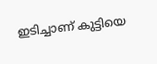ഇടിച്ചാണ് കുട്ടിയെ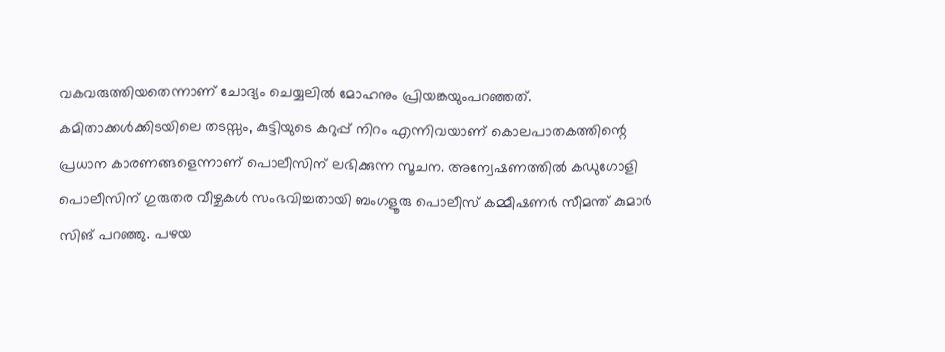വകവരുത്തിയതെന്നാണ് ചോദ്യം ചെയ്യലിൽ മോഹനും പ്രിയങ്കയുംപറഞ്ഞത്. കമിതാക്കൾക്കിടയിലെ തടസ്സം, കുട്ടിയുടെ കറുപ്പ് നിറം എന്നിവയാണ് കൊലപാതകത്തിന്റെ പ്രധാന കാരണങ്ങളെന്നാണ് പൊലീസിന് ലഭിക്കുന്ന സൂചന. അന്വേഷണത്തിൽ കഡുഗോളി പൊലീസിന് ഗുരുതര വീഴ്ചകൾ സംഭവിച്ചതായി ബംഗളൂരു പൊലീസ് കമ്മീഷണർ സീമന്ത് കുമാർ സിങ് പറഞ്ഞു. പഴയ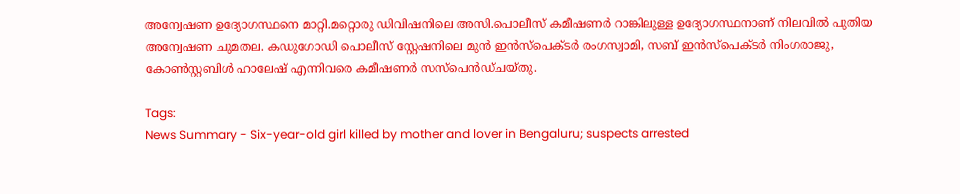അന്വേഷണ ഉദ്യോഗസ്ഥനെ മാറ്റി.മറ്റൊരു ഡിവിഷനിലെ അസി.പൊലീസ് കമീഷണർ റാങ്കിലുള്ള ഉദ്യോഗസ്ഥനാണ് നിലവിൽ പുതിയ അന്വേഷണ ചുമതല. കഡുഗോഡി പൊലീസ് സ്റ്റേഷനിലെ മുൻ ഇൻസ്പെക്ടർ രംഗസ്വാമി, സബ് ഇൻസ്പെക്ടർ നിംഗരാജു, കോൺസ്റ്റബിൾ ഹാലേഷ് എന്നിവരെ കമീഷണർ സസ്പെൻഡ്ചയ്തു.

Tags:
News Summary - Six-year-old girl killed by mother and lover in Bengaluru; suspects arrested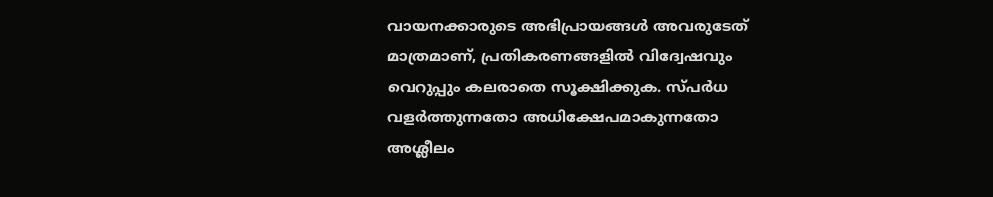വായനക്കാരുടെ അഭിപ്രായങ്ങള്‍ അവരുടേത് മാത്രമാണ്, പ്രതികരണങ്ങളിൽ വിദ്വേഷവും വെറുപ്പും കലരാതെ സൂക്ഷിക്കുക. സ്പർധ വളർത്തുന്നതോ അധിക്ഷേപമാകുന്നതോ അശ്ലീലം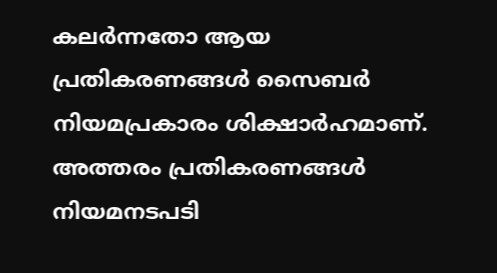കലർന്നതോ ആയ പ്രതികരണങ്ങൾ സൈബർ നിയമപ്രകാരം ശിക്ഷാർഹമാണ്. അത്തരം പ്രതികരണങ്ങൾ നിയമനടപടി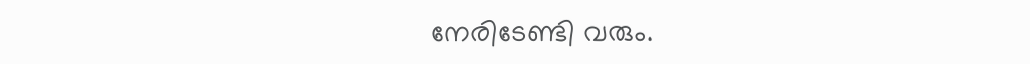നേരിടേണ്ടി വരും.